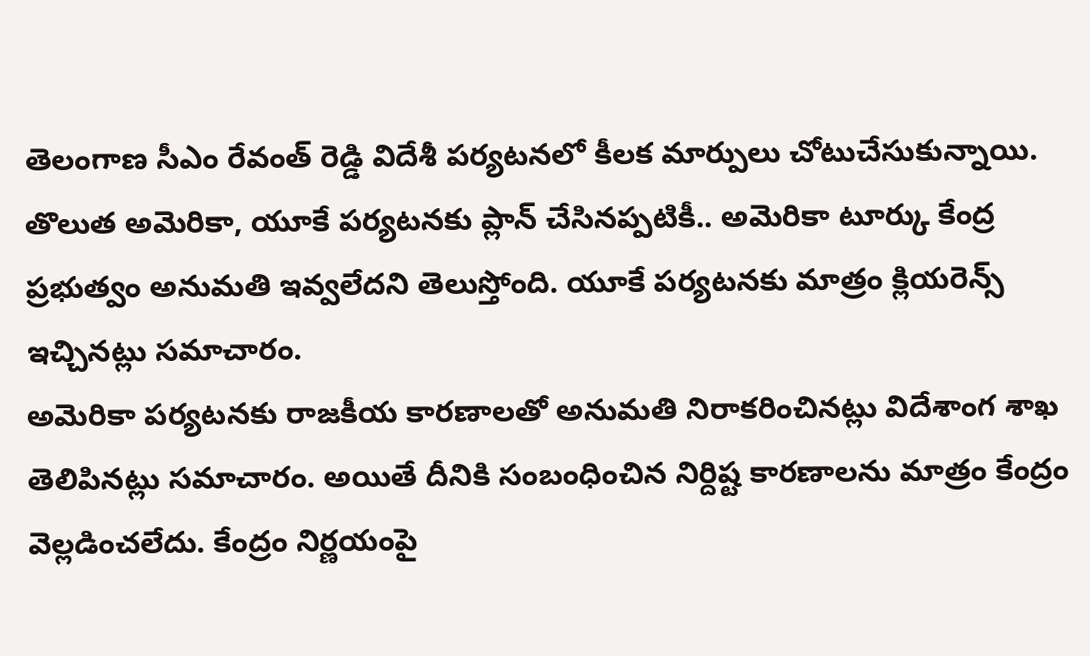తెలంగాణ సీఎం రేవంత్ రెడ్డి విదేశీ పర్యటనలో కీలక మార్పులు చోటుచేసుకున్నాయి. తొలుత అమెరికా, యూకే పర్యటనకు ప్లాన్ చేసినప్పటికీ.. అమెరికా టూర్కు కేంద్ర ప్రభుత్వం అనుమతి ఇవ్వలేదని తెలుస్తోంది. యూకే పర్యటనకు మాత్రం క్లియరెన్స్ ఇచ్చినట్లు సమాచారం.
అమెరికా పర్యటనకు రాజకీయ కారణాలతో అనుమతి నిరాకరించినట్లు విదేశాంగ శాఖ తెలిపినట్లు సమాచారం. అయితే దీనికి సంబంధించిన నిర్దిష్ట కారణాలను మాత్రం కేంద్రం వెల్లడించలేదు. కేంద్రం నిర్ణయంపై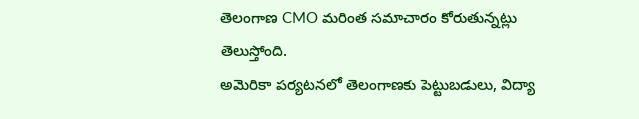తెలంగాణ CMO మరింత సమాచారం కోరుతున్నట్లు తెలుస్తోంది.
అమెరికా పర్యటనలో తెలంగాణకు పెట్టుబడులు, విద్యా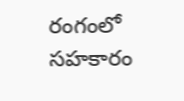రంగంలో సహకారం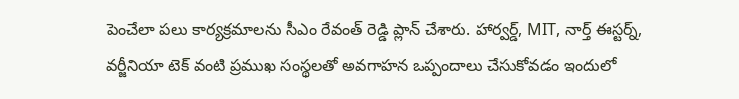పెంచేలా పలు కార్యక్రమాలను సీఎం రేవంత్ రెడ్డి ప్లాన్ చేశారు. హార్వర్డ్, MIT, నార్త్ ఈస్టర్న్, వర్జీనియా టెక్ వంటి ప్రముఖ సంస్థలతో అవగాహన ఒప్పందాలు చేసుకోవడం ఇందులో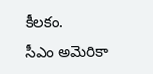కీలకం.
సీఎం అమెరికా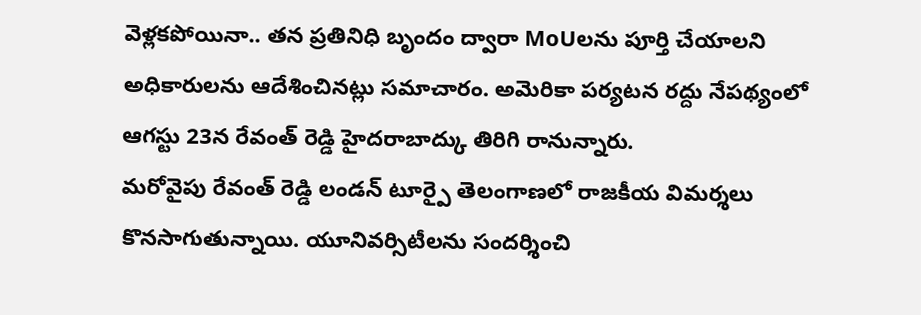వెళ్లకపోయినా.. తన ప్రతినిధి బృందం ద్వారా MoUలను పూర్తి చేయాలని అధికారులను ఆదేశించినట్లు సమాచారం. అమెరికా పర్యటన రద్దు నేపథ్యంలో ఆగస్టు 23న రేవంత్ రెడ్డి హైదరాబాద్కు తిరిగి రానున్నారు.
మరోవైపు రేవంత్ రెడ్డి లండన్ టూర్పై తెలంగాణలో రాజకీయ విమర్శలు కొనసాగుతున్నాయి. యూనివర్సిటీలను సందర్శించి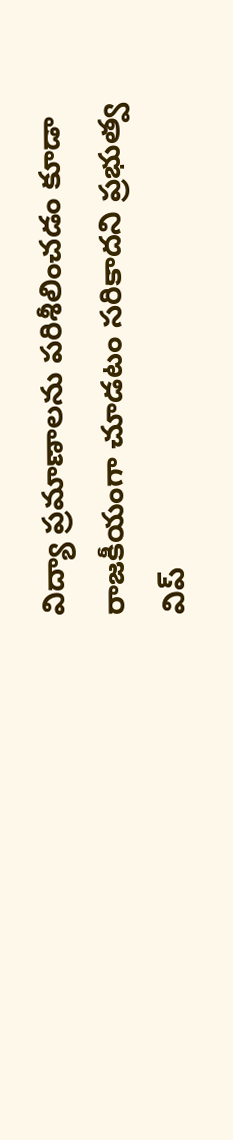విద్యా ప్రమాణాలను పరిశీలించడం కూడా రాజకీయంగా చూడటం సరికాదని ప్రభుత్వ విప్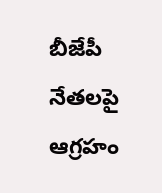బీజేపీ నేతలపై ఆగ్రహం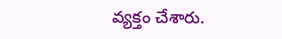వ్యక్తం చేశారు.